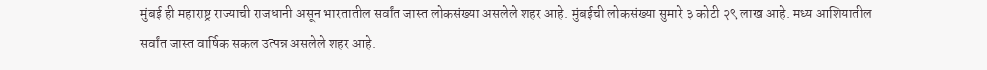मुंबई ही महाराष्ट्र राज्याची राजधानी असून भारतातील सर्वांत जास्त लोकसंख्या असलेले शहर आहे. मुंबईची लोकसंख्या सुमारे ३ कोटी २९ लाख आहे. मध्य आशियातील सर्वांत जास्त वार्षिक सकल उत्पन्न असलेले शहर आहे.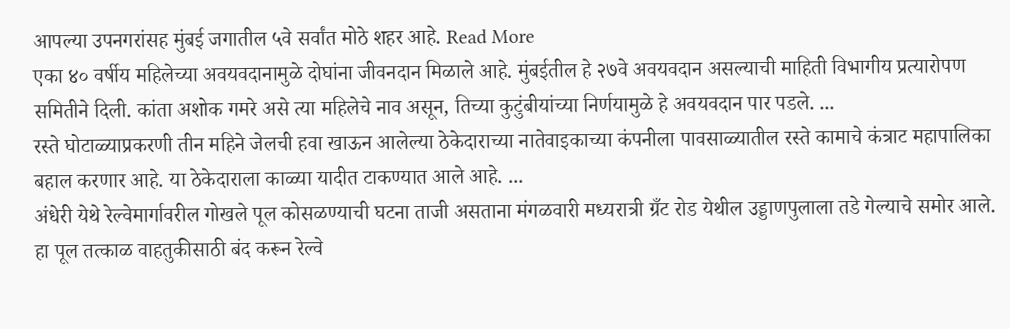आपल्या उपनगरांसह मुंबई जगातील ५वे सर्वांत मोठे शहर आहे. Read More
एका ४० वर्षीय महिलेच्या अवयवदानामुळे दोघांना जीवनदान मिळाले आहे. मुंबईतील हे २७वे अवयवदान असल्याची माहिती विभागीय प्रत्यारोपण समितीने दिली. कांता अशोक गमरे असे त्या महिलेचे नाव असून, तिच्या कुटुंबीयांच्या निर्णयामुळे हे अवयवदान पार पडले. ...
रस्ते घोटाळ्याप्रकरणी तीन महिने जेलची हवा खाऊन आलेल्या ठेकेदाराच्या नातेवाइकाच्या कंपनीला पावसाळ्यातील रस्ते कामाचे कंत्राट महापालिका बहाल करणार आहे. या ठेकेदाराला काळ्या यादीत टाकण्यात आले आहे. ...
अंधेरी येथे रेल्वेमार्गावरील गोखले पूल कोसळण्याची घटना ताजी असताना मंगळवारी मध्यरात्री ग्रँट रोड येथील उड्डाणपुलाला तडे गेल्याचे समोर आले. हा पूल तत्काळ वाहतुकीसाठी बंद करून रेल्वे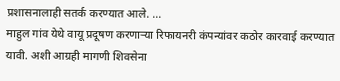प्रशासनालाही सतर्क करण्यात आले. ...
माहुल गांव येथे वायू प्रदूषण करणाऱ्या रिफायनरी कंपन्यांवर कठोर कारवाई करण्यात यावी. अशी आग्रही मागणी शिवसेना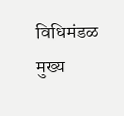विधिमंडळ मुख्य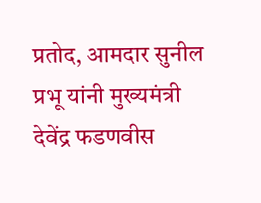प्रतोद, आमदार सुनील प्रभू यांनी मुख्यमंत्री देवेंद्र फडणवीस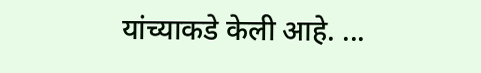यांच्याकडे केली आहे. ...